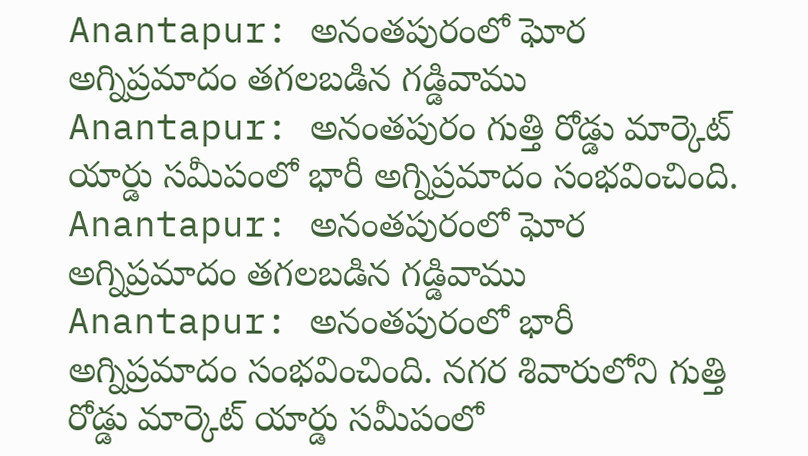Anantapur: అనంతపురంలో ఘోర అగ్నిప్రమాదం తగలబడిన గడ్డివాము
Anantapur: అనంతపురం గుత్తి రోడ్డు మార్కెట్ యార్డు సమీపంలో భారీ అగ్నిప్రమాదం సంభవించింది.
Anantapur: అనంతపురంలో ఘోర అగ్నిప్రమాదం తగలబడిన గడ్డివాము
Anantapur: అనంతపురంలో భారీ అగ్నిప్రమాదం సంభవించింది. నగర శివారులోని గుత్తి రోడ్డు మార్కెట్ యార్డు సమీపంలో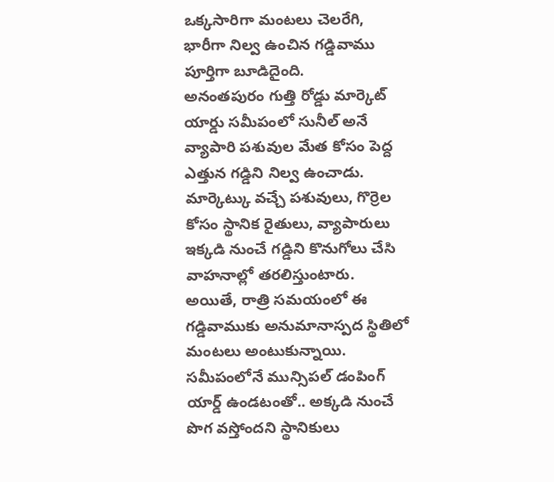ఒక్కసారిగా మంటలు చెలరేగి, భారీగా నిల్వ ఉంచిన గడ్డివాము పూర్తిగా బూడిదైంది.
అనంతపురం గుత్తి రోడ్డు మార్కెట్ యార్డు సమీపంలో సునీల్ అనే వ్యాపారి పశువుల మేత కోసం పెద్ద ఎత్తున గడ్డిని నిల్వ ఉంచాడు. మార్కెట్కు వచ్చే పశువులు, గొర్రెల కోసం స్థానిక రైతులు, వ్యాపారులు ఇక్కడి నుంచే గడ్డిని కొనుగోలు చేసి వాహనాల్లో తరలిస్తుంటారు.
అయితే, రాత్రి సమయంలో ఈ గడ్డివాముకు అనుమానాస్పద స్థితిలో మంటలు అంటుకున్నాయి. సమీపంలోనే మున్సిపల్ డంపింగ్ యార్డ్ ఉండటంతో.. అక్కడి నుంచే పొగ వస్తోందని స్థానికులు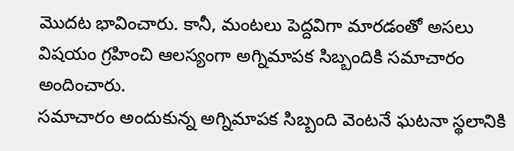మొదట భావించారు. కానీ, మంటలు పెద్దవిగా మారడంతో అసలు విషయం గ్రహించి ఆలస్యంగా అగ్నిమాపక సిబ్బందికి సమాచారం అందించారు.
సమాచారం అందుకున్న అగ్నిమాపక సిబ్బంది వెంటనే ఘటనా స్థలానికి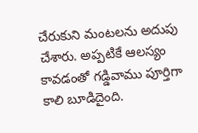చేరుకుని మంటలను అదుపు చేశారు. అప్పటికే ఆలస్యం కావడంతో గడ్డివాము పూర్తిగా కాలి బూడిదైంది.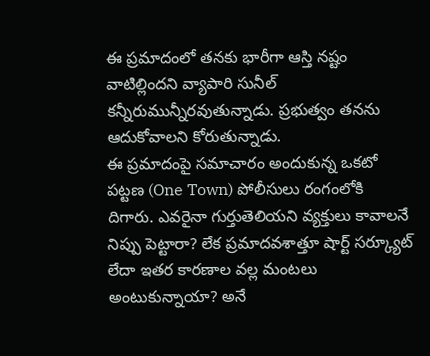ఈ ప్రమాదంలో తనకు భారీగా ఆస్తి నష్టం వాటిల్లిందని వ్యాపారి సునీల్ కన్నీరుమున్నీరవుతున్నాడు. ప్రభుత్వం తనను ఆదుకోవాలని కోరుతున్నాడు.
ఈ ప్రమాదంపై సమాచారం అందుకున్న ఒకటో పట్టణ (One Town) పోలీసులు రంగంలోకి దిగారు. ఎవరైనా గుర్తుతెలియని వ్యక్తులు కావాలనే నిప్పు పెట్టారా? లేక ప్రమాదవశాత్తూ షార్ట్ సర్క్యూట్ లేదా ఇతర కారణాల వల్ల మంటలు అంటుకున్నాయా? అనే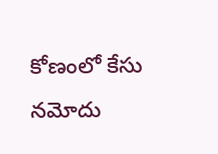కోణంలో కేసు నమోదు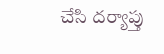చేసి దర్యాప్తు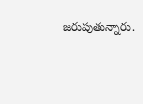జరుపుతున్నారు.